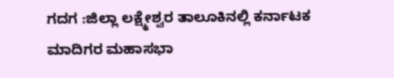ಗದಗ :ಜಿಲ್ಲಾ ಲಕ್ಷ್ಮೇಶ್ವರ ತಾಲೂಕಿನಲ್ಲಿ ಕರ್ನಾಟಕ ಮಾದಿಗರ ಮಹಾಸಭಾ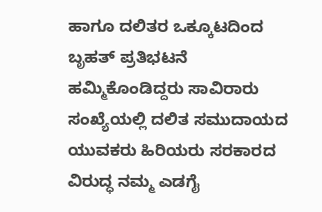ಹಾಗೂ ದಲಿತರ ಒಕ್ಕೂಟದಿಂದ ಬೃಹತ್ ಪ್ರತಿಭಟನೆ ಹಮ್ಮಿಕೊಂಡಿದ್ದರು ಸಾವಿರಾರು ಸಂಖ್ಯೆಯಲ್ಲಿ ದಲಿತ ಸಮುದಾಯದ ಯುವಕರು ಹಿರಿಯರು ಸರಕಾರದ ವಿರುದ್ಧ ನಮ್ಮ ಎಡಗೈ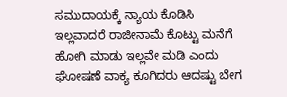ಸಮುದಾಯಕ್ಕೆ ನ್ಯಾಯ ಕೊಡಿಸಿ ಇಲ್ಲವಾದರೆ ರಾಜೀನಾಮೆ ಕೊಟ್ಟು ಮನೆಗೆ ಹೋಗಿ ಮಾಡು ಇಲ್ಲವೇ ಮಡಿ ಎಂದು ಘೋಷಣೆ ವಾಕ್ಯ ಕೂಗಿದರು ಆದಷ್ಟು ಬೇಗ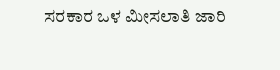ಸರಕಾರ ಒಳ ಮೀಸಲಾತಿ ಜಾರಿ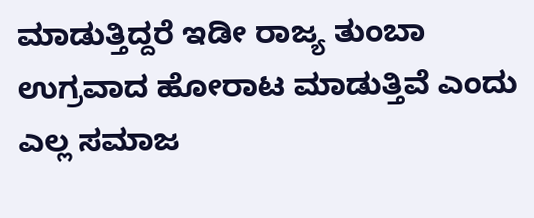ಮಾಡುತ್ತಿದ್ದರೆ ಇಡೀ ರಾಜ್ಯ ತುಂಬಾ ಉಗ್ರವಾದ ಹೋರಾಟ ಮಾಡುತ್ತಿವೆ ಎಂದು ಎಲ್ಲ ಸಮಾಜ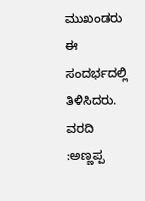ಮುಖಂಡರು ಈ ಸಂದರ್ಭದಲ್ಲಿ ತಿಳಿಸಿದರು.
ವರದಿ :ಅಣ್ಣಪ್ಪ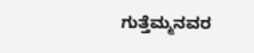ಗುತ್ತೆಮ್ಮನವರ